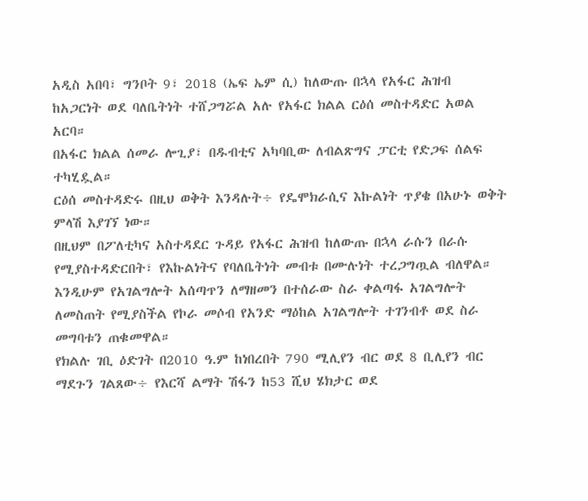አዲስ አበባ፣ ግንቦት 9፣ 2018 (ኤፍ ኤም ሲ) ከለውጡ በኋላ የአፋር ሕዝብ ከአጋርነት ወደ ባለቤትነት ተሸጋግሯል አሉ የአፋር ክልል ርዕሰ መስተዳድር አወል አርባ።
በአፋር ክልል ሰመራ ሎጊያ፣ በዱብቲና አካባቢው ለብልጽግና ፓርቲ የድጋፍ ሰልፍ ተካሂዷል።
ርዕሰ መስተዳድሩ በዚህ ወቅት እንዳሉት÷ የዴሞክራሲና እኩልነት ጥያቄ በአሁኑ ወቅት ምላሽ እያገኘ ነው።
በዚህም በፖለቲካና አስተዳደር ጉዳይ የአፋር ሕዝብ ከለውጡ በኋላ ራሱን በራሱ የሚያስተዳድርበት፣ የእኩልነትና የባለቤትነት መብቱ በሙሉነት ተረጋግጧል ብለዋል።
እንዲሁም የአገልግሎት አሰጣጥን ለማዘመን በተሰራው ስራ ቀልጣፋ አገልግሎት ለመስጠት የሚያስችል የኮራ መሶብ የአንድ ማዕከል አገልግሎት ተገንብቶ ወደ ስራ መግባቱን ጠቁመዋል።
የክልሉ ገቢ ዕድገት በ2010 ዓ.ም ከነበረበት 790 ሚሊየን ብር ወደ 8 ቢሊየን ብር ማደጉን ገልጸው÷ የእርሻ ልማት ሽፋን ከ53 ሺህ ሄክታር ወደ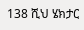138 ሺህ ሄክታር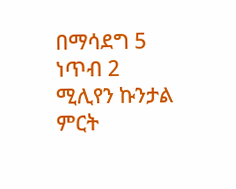በማሳደግ 5 ነጥብ 2 ሚሊየን ኩንታል ምርት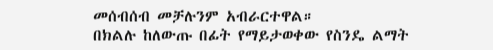መሰብሰብ መቻሉንም አብራርተዋል።
በክልሉ ከለውጡ በፊት የማይታወቀው የስንዴ ልማት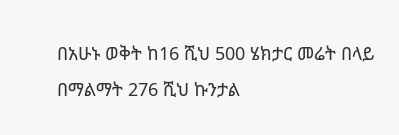በአሁኑ ወቅት ከ16 ሺህ 500 ሄክታር መሬት በላይ በማልማት 276 ሺህ ኩንታል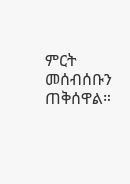ምርት መሰብሰቡን ጠቅሰዋል።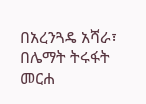በአረንጓዴ አሻራ፣ በሌማት ትሩፋት መርሐ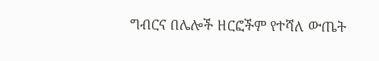ግብርና በሌሎች ዘርፎችም የተሻለ ውጤት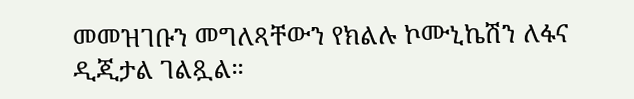መመዝገቡን መግለጻቸውን የክልሉ ኮሙኒኬሽን ለፋና ዲጂታል ገልጿል።